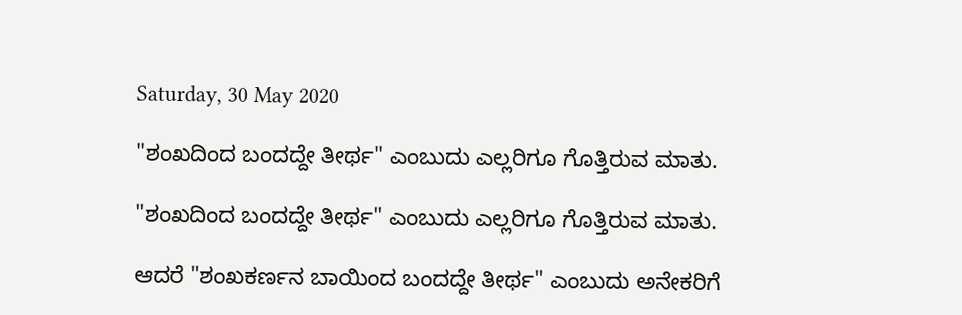Saturday, 30 May 2020

"ಶಂಖದಿಂದ ಬಂದದ್ದೇ ತೀರ್ಥ" ಎಂಬುದು ಎಲ್ಲರಿಗೂ ಗೊತ್ತಿರುವ ಮಾತು.

"ಶಂಖದಿಂದ ಬಂದದ್ದೇ ತೀರ್ಥ" ಎಂಬುದು ಎಲ್ಲರಿಗೂ ಗೊತ್ತಿರುವ ಮಾತು.

ಆದರೆ "ಶಂಖಕರ್ಣನ ಬಾಯಿಂದ ಬಂದದ್ದೇ ತೀರ್ಥ" ಎಂಬುದು ಅನೇಕರಿಗೆ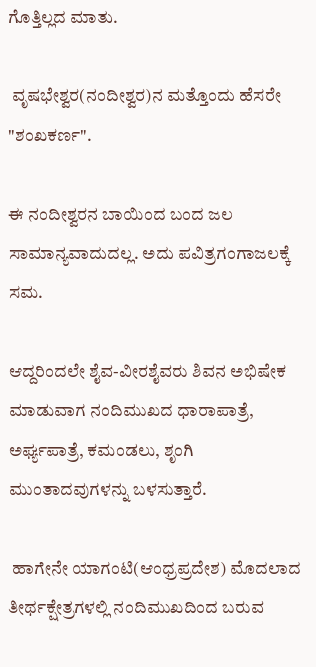ಗೊತ್ತಿಲ್ಲದ ಮಾತು.

 ವೃಷಭೇಶ್ವರ(ನಂದೀಶ್ವರ)ನ ಮತ್ತೊಂದು ಹೆಸರೇ "ಶಂಖಕರ್ಣ".

ಈ ನಂದೀಶ್ವರನ ಬಾಯಿಂದ ಬಂದ ಜಲ ಸಾಮಾನ್ಯವಾದುದಲ್ಲ. ಅದು ಪವಿತ್ರಗಂಗಾಜಲಕ್ಕೆ ಸಮ.

ಆದ್ದರಿಂದಲೇ ಶೈವ-ವೀರಶೈವರು ಶಿವನ ಅಭಿಷೇಕ ಮಾಡುವಾಗ ನಂದಿಮುಖದ ಧಾರಾಪಾತ್ರೆ, ಅರ್ಘ್ಯಪಾತ್ರೆ, ಕಮಂಡಲು, ಶೃಂಗಿ ಮುಂತಾದವುಗಳನ್ನು ಬಳಸುತ್ತಾರೆ.

 ಹಾಗೇನೇ ಯಾಗಂಟಿ(ಆಂಧ್ರಪ್ರದೇಶ) ಮೊದಲಾದ ತೀರ್ಥಕ್ಷೇತ್ರಗಳಲ್ಲಿ ನಂದಿಮುಖದಿಂದ ಬರುವ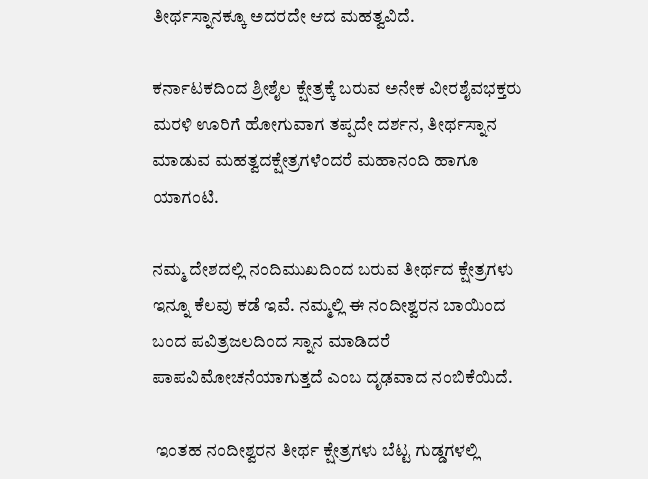ತೀರ್ಥಸ್ನಾನಕ್ಕೂ ಅದರದೇ ಆದ ಮಹತ್ವವಿದೆ.

ಕರ್ನಾಟಕದಿಂದ ಶ್ರೀಶೈಲ ಕ್ಷೇತ್ರಕ್ಕೆ ಬರುವ ಅನೇಕ ವೀರಶೈವಭಕ್ತರು ಮರಳಿ ಊರಿಗೆ ಹೋಗುವಾಗ ತಪ್ಪದೇ ದರ್ಶನ, ತೀರ್ಥಸ್ನಾನ ಮಾಡುವ ಮಹತ್ವದಕ್ಷೇತ್ರಗಳೆಂದರೆ ಮಹಾನಂದಿ ಹಾಗೂ ಯಾಗಂಟಿ.

ನಮ್ಮ ದೇಶದಲ್ಲಿ ನಂದಿಮುಖದಿಂದ ಬರುವ ತೀರ್ಥದ ಕ್ಷೇತ್ರಗಳು ಇನ್ನೂ ಕೆಲವು ಕಡೆ ಇವೆ. ನಮ್ಮಲ್ಲಿ ಈ ನಂದೀಶ್ವರನ ಬಾಯಿಂದ ಬಂದ ಪವಿತ್ರಜಲದಿಂದ ಸ್ನಾನ ಮಾಡಿದರೆ ಪಾಪವಿಮೋಚನೆಯಾಗುತ್ತದೆ ಎಂಬ ದೃಢವಾದ ನಂಬಿಕೆಯಿದೆ.

 ಇಂತಹ ನಂದೀಶ್ವರನ ತೀರ್ಥ ಕ್ಷೇತ್ರಗಳು ಬೆಟ್ಟ ಗುಡ್ಡಗಳಲ್ಲಿ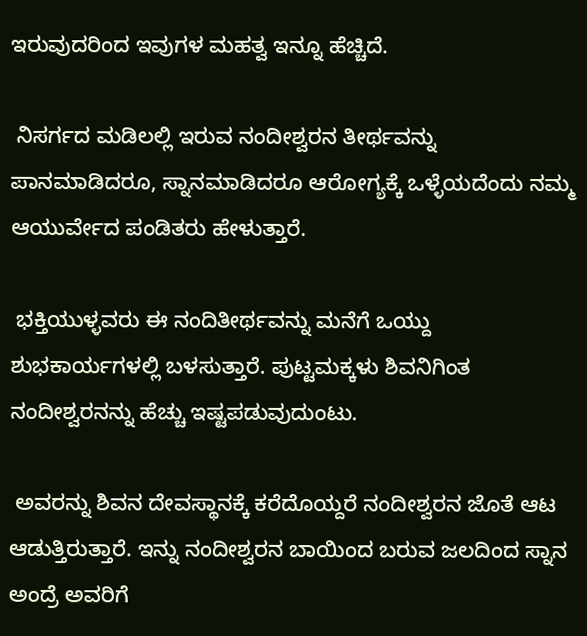ಇರುವುದರಿಂದ ಇವುಗಳ ಮಹತ್ವ ಇನ್ನೂ ಹೆಚ್ಚಿದೆ.

 ನಿಸರ್ಗದ ಮಡಿಲಲ್ಲಿ ಇರುವ ನಂದೀಶ್ವರನ ತೀರ್ಥವನ್ನು ಪಾನಮಾಡಿದರೂ, ಸ್ನಾನಮಾಡಿದರೂ ಆರೋಗ್ಯಕ್ಕೆ ಒಳ್ಳೆಯದೆಂದು ನಮ್ಮ ಆಯುರ್ವೇದ ಪಂಡಿತರು ಹೇಳುತ್ತಾರೆ.

 ಭಕ್ತಿಯುಳ್ಳವರು ಈ ನಂದಿತೀರ್ಥವನ್ನು ಮನೆಗೆ ಒಯ್ದು  ಶುಭಕಾರ್ಯಗಳಲ್ಲಿ ಬಳಸುತ್ತಾರೆ. ಪುಟ್ಟಮಕ್ಕಳು ಶಿವನಿಗಿಂತ ನಂದೀಶ್ವರನನ್ನು ಹೆಚ್ಚು ಇಷ್ಟಪಡುವುದುಂಟು.

 ಅವರನ್ನು ಶಿವನ ದೇವಸ್ಥಾನಕ್ಕೆ ಕರೆದೊಯ್ದರೆ ನಂದೀಶ್ವರನ ಜೊತೆ ಆಟ ಆಡುತ್ತಿರುತ್ತಾರೆ. ಇನ್ನು ನಂದೀಶ್ವರನ ಬಾಯಿಂದ ಬರುವ ಜಲದಿಂದ ಸ್ನಾನ ಅಂದ್ರೆ ಅವರಿಗೆ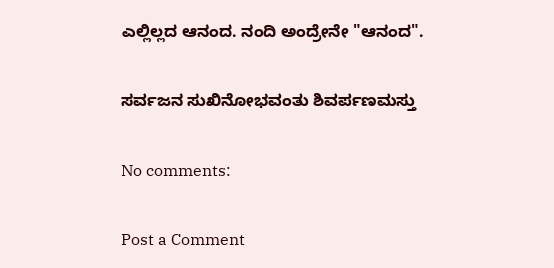ಎಲ್ಲಿಲ್ಲದ ಆನಂದ. ನಂದಿ ಅಂದ್ರೇನೇ "ಆನಂದ".

ಸರ್ವಜನ ಸುಖಿನೋಭವಂತು ಶಿವರ್ಪಣಮಸ್ತು

No comments:

Post a Comment